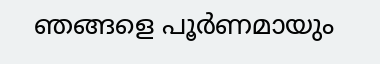ഞങ്ങളെ പൂര്‍ണമായും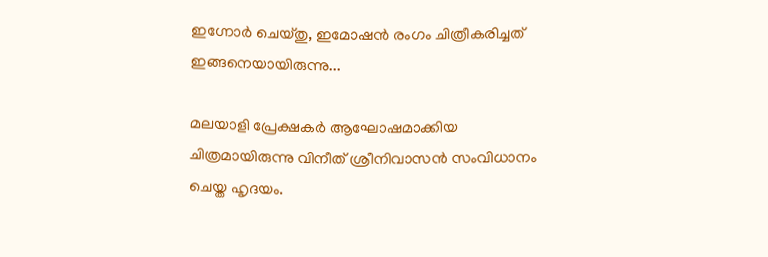ഇഗ്നോര്‍ ചെയ്തു, ഇമോഷൻ രംഗം ചിത്രീകരിച്ചത് ഇങ്ങനെയായിരുന്നു...

മലയാളി പ്രേക്ഷകർ ആഘോഷമാക്കിയ ചിത്രമായിരുന്നു വിനീത് ശ്രീനിവാസൻ സംവിധാനം ചെയ്ത ഹൃദയം.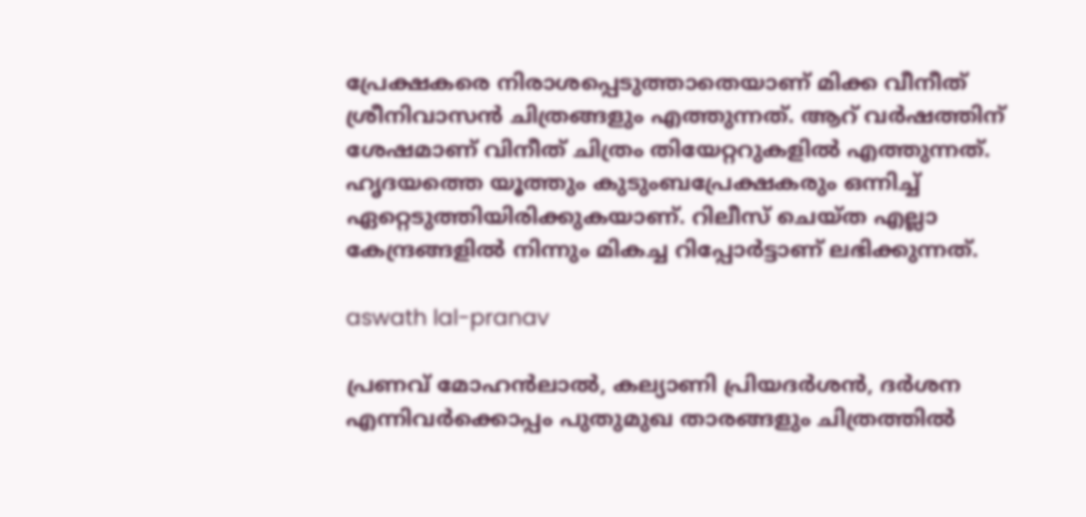പ്രേക്ഷകരെ നിരാശപ്പെടുത്താതെയാണ് മിക്ക വീനീത് ശ്രീനിവാസൻ ചിത്രങ്ങളും എത്തുന്നത്. ആറ് വർഷത്തിന് ശേഷമാണ് വിനീത് ചിത്രം തിയേറ്ററുകളിൽ എത്തുന്നത്. ഹൃദയത്തെ യൂത്തും കുടുംബപ്രേക്ഷകരും ഒന്നിച്ച് ഏറ്റെടുത്തിയിരിക്കുകയാണ്. റിലീസ് ചെയ്ത എല്ലാ കേന്ദ്രങ്ങളിൽ നിന്നും മികച്ച റിപ്പോർട്ടാണ് ലഭിക്കുന്നത്.

aswath lal-pranav

പ്രണവ് മോഹൻലാൽ, കല്യാണി പ്രിയദർശൻ, ദർശന എന്നിവർക്കൊപ്പം പുതുമുഖ താരങ്ങളും ചിത്രത്തിൽ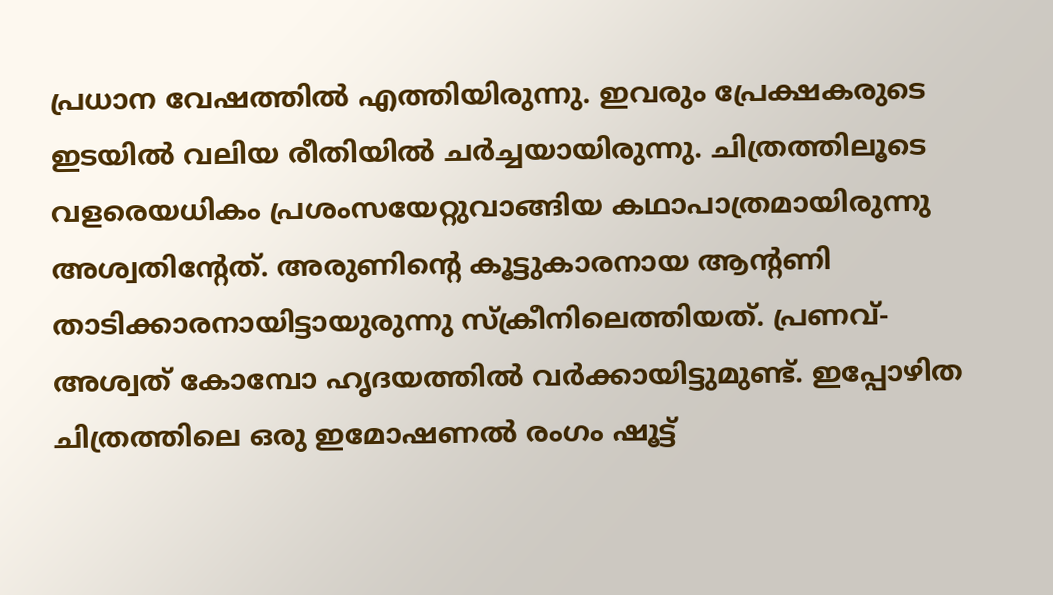പ്രധാന വേഷത്തിൽ എത്തിയിരുന്നു. ഇവരും പ്രേക്ഷകരുടെ ഇടയിൽ വലിയ രീതിയിൽ ചർച്ചയായിരുന്നു. ചിത്രത്തിലൂടെ വളരെയധികം പ്രശംസയേറ്റുവാങ്ങിയ കഥാപാത്രമായിരുന്നു അശ്വതിന്റേത്. അരുണിന്റെ കൂട്ടുകാരനായ ആന്റണി താടിക്കാരനായിട്ടായുരുന്നു സ്‌ക്രീനിലെത്തിയത്. പ്രണവ്- അശ്വത് കോമ്പോ ഹൃദയത്തിൽ വർക്കായിട്ടുമുണ്ട്. ഇപ്പോഴിത ചിത്രത്തിലെ ഒരു ഇമോഷണല്‍ രംഗം ഷൂട്ട്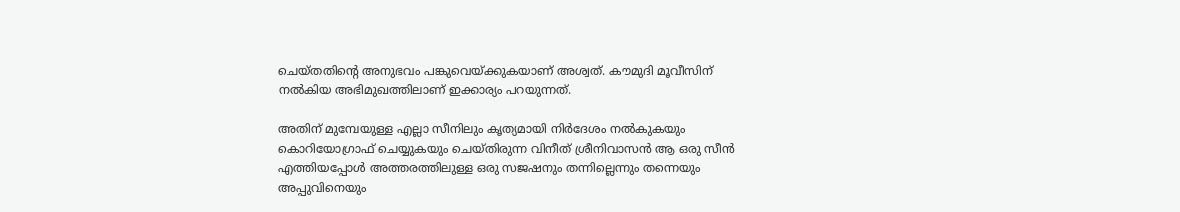ചെയ്തതിന്റെ അനുഭവം പങ്കുവെയ്ക്കുകയാണ് അശ്വത്. കൗമുദി മൂവീസിന് നല്‍കിയ അഭിമുഖത്തിലാണ് ഇക്കാര്യം പറയുന്നത്.

അതിന് മുമ്പേയുള്ള എല്ലാ സീനിലും കൃത്യമായി നിര്‍ദേശം നല്‍കുകയും കൊറിയോഗ്രാഫ് ചെയ്യുകയും ചെയ്തിരുന്ന വിനീത് ശ്രീനിവാസന്‍ ആ ഒരു സീന്‍ എത്തിയപ്പോള്‍ അത്തരത്തിലുള്ള ഒരു സജഷനും തന്നില്ലെന്നും തന്നെയും അപ്പുവിനെയും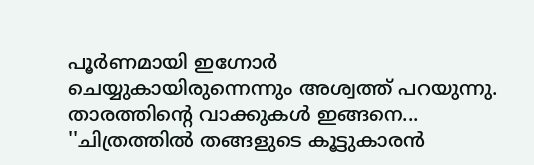പൂര്‍ണമായി ഇഗ്നോര്‍ ചെയ്യുകായിരുന്നെന്നും അശ്വത്ത് പറയുന്നു. താരത്തിന്റെ വാക്കുകൾ ഇങ്ങനെ... ''ചിത്രത്തില്‍ തങ്ങളുടെ കൂട്ടുകാരന്‍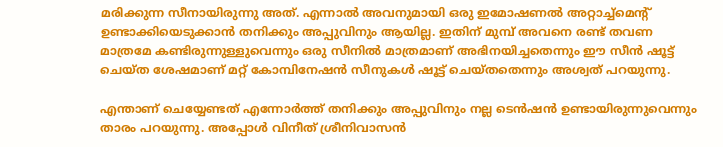മരിക്കുന്ന സീനായിരുന്നു അത്. എന്നാല്‍ അവനുമായി ഒരു ഇമോഷണല്‍ അറ്റാച്ച്‌മെന്റ് ഉണ്ടാക്കിയെടുക്കാന്‍ തനിക്കും അപ്പുവിനും ആയില്ല. ഇതിന് മുമ്പ് അവനെ രണ്ട് തവണ മാത്രമേ കണ്ടിരുന്നുള്ളുവെന്നും ഒരു സീനില്‍ മാത്രമാണ് അഭിനയിച്ചതെന്നും ഈ സീന്‍ ഷൂട്ട് ചെയ്ത ശേഷമാണ് മറ്റ് കോമ്പിനേഷന്‍ സീനുകള്‍ ഷൂട്ട് ചെയ്തതെന്നും അശ്വത് പറയുന്നു.

എന്താണ് ചെയ്യേണ്ടത് എന്നോര്‍ത്ത് തനിക്കും അപ്പുവിനും നല്ല ടെന്‍ഷന്‍ ഉണ്ടായിരുന്നുവെന്നും താരം പറയുന്നു. അപ്പോള്‍ വിനീത് ശ്രീനിവാസന്‍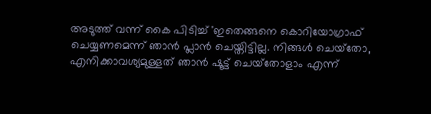അടുത്ത് വന്ന് കൈ പിടിച്ച് 'ഇതെങ്ങനെ കൊറിയോഗ്രാഫ് ചെയ്യണമെന്ന് ഞാന്‍ പ്ലാന്‍ ചെയ്തിട്ടില്ല. നിങ്ങള്‍ ചെയ്‌തോ, എനിക്കാവശ്യമുള്ളത് ഞാന്‍ ഷൂട്ട് ചെയ്‌തോളാം എന്ന്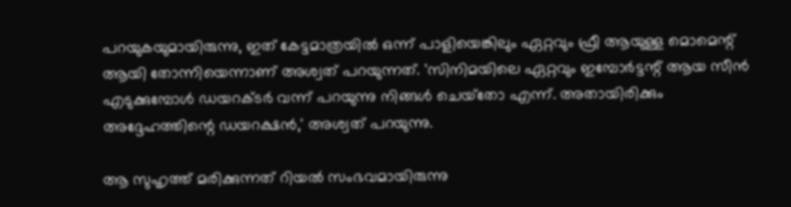പറയുകയുമായിരുന്നു, ഇത് കേട്ടമാത്രയില്‍ ഒന്ന് പാളിയെങ്കിലും ഏറ്റവും ഫ്രീ ആയുള്ള മൊമെന്റ് ആയി തോന്നിയെന്നാണ് അശ്വത് പറയുന്നത്. 'സിനിമയിലെ ഏറ്റവും ഇമ്പോര്‍ട്ടന്റ് ആയ സീന്‍ എടുക്കുമ്പോള്‍ ഡയറക്ടര്‍ വന്ന് പറയുന്നു നിങ്ങള്‍ ചെയ്‌തോ എന്ന്. അതായിരിക്കും അദ്ദേഹത്തിന്റെ ഡയറക്ഷന്‍,' അശ്വത് പറയുന്നു.

ആ സുഹൃത്ത് മരിക്കുന്നത് റിയൽ സംഭവമായിരുന്നു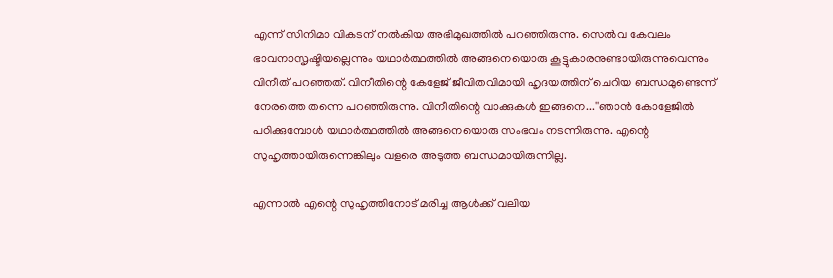എന്ന് സിനിമാ വികടന് നൽകിയ അഭിമുഖത്തിൽ പറഞ്ഞിരുന്നു. സെല്‍വ കേവലം ഭാവനാസൃഷ്ടിയല്ലെന്നും യഥാര്‍ത്ഥത്തില്‍ അങ്ങനെയൊരു കൂട്ടുകാരനുണ്ടായിരുന്നുവെന്നും വിനീത് പറഞ്ഞത്. വിനീതിന്റെ കേളേജ് ജീവിതവിമായി ഹൃദയത്തിന് ചെറിയ ബന്ധമുണ്ടെന്ന് നേരത്തെ തന്നെ പറഞ്ഞിരുന്നു. വിനീതിന്റെ വാക്കുകൾ ഇങ്ങനെ...''ഞാന്‍ കോളേജില്‍ പഠിക്കുമ്പോള്‍ യഥാര്‍ത്ഥത്തില്‍ അങ്ങനെയൊരു സംഭവം നടന്നിരുന്നു. എന്റെ സുഹൃത്തായിരുന്നെങ്കിലും വളരെ അടുത്ത ബന്ധമായിരുന്നില്ല.

എന്നാല്‍ എന്റെ സുഹൃത്തിനോട് മരിച്ച ആള്‍ക്ക് വലിയ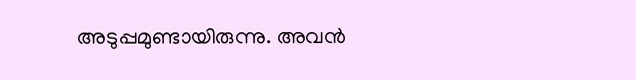അടുപ്പമുണ്ടായിരുന്നു. അവന്‍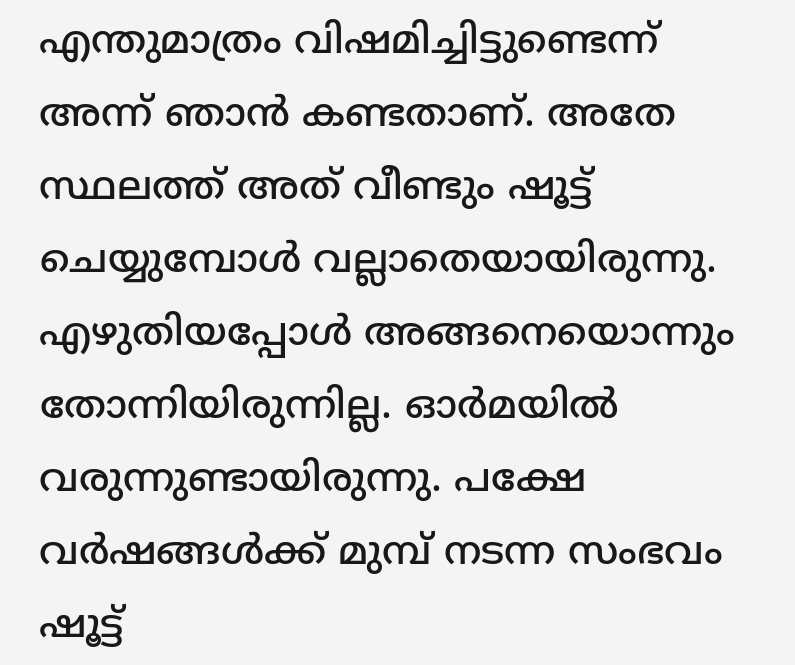എന്തുമാത്രം വിഷമിച്ചിട്ടുണ്ടെന്ന് അന്ന് ഞാന്‍ കണ്ടതാണ്. അതേ സ്ഥലത്ത് അത് വീണ്ടും ഷൂട്ട് ചെയ്യുമ്പോള്‍ വല്ലാതെയായിരുന്നു. എഴുതിയപ്പോള്‍ അങ്ങനെയൊന്നും തോന്നിയിരുന്നില്ല. ഓര്‍മയില്‍ വരുന്നുണ്ടായിരുന്നു. പക്ഷേ വര്‍ഷങ്ങള്‍ക്ക് മുമ്പ് നടന്ന സംഭവം ഷൂട്ട്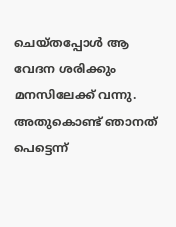ചെയ്തപ്പോള്‍ ആ വേദന ശരിക്കും മനസിലേക്ക് വന്നു. അതുകൊണ്ട് ഞാനത് പെട്ടെന്ന്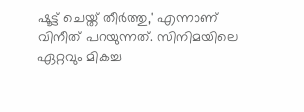ഷൂട്ട് ചെയ്ത് തീര്‍ത്തു,' എന്നാണ് വിനീത് പറയുന്നത്. സിനിമയിലെ ഏറ്റവും മികച്ച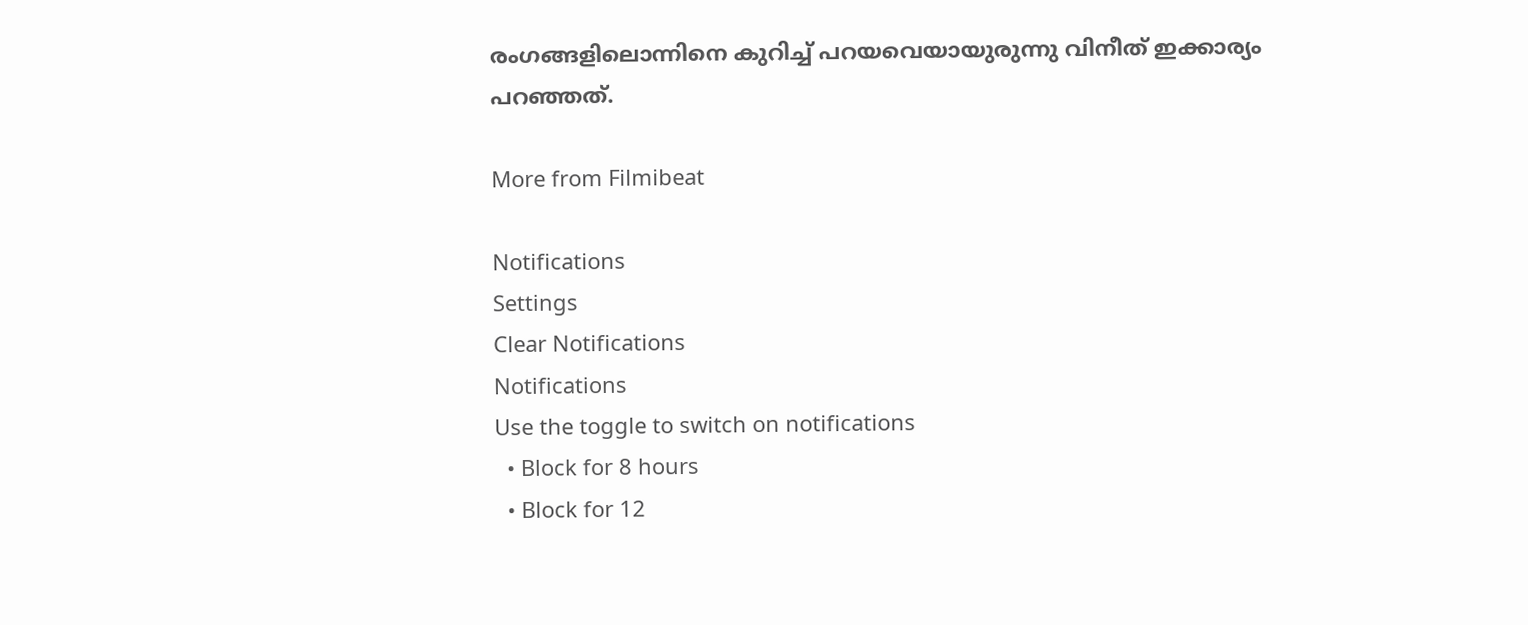രംഗങ്ങളിലൊന്നിനെ കുറിച്ച് പറയവെയായുരുന്നു വിനീത് ഇക്കാര്യം പറഞ്ഞത്.

More from Filmibeat

Notifications
Settings
Clear Notifications
Notifications
Use the toggle to switch on notifications
  • Block for 8 hours
  • Block for 12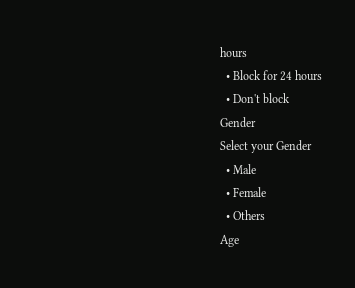hours
  • Block for 24 hours
  • Don't block
Gender
Select your Gender
  • Male
  • Female
  • Others
Age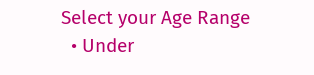Select your Age Range
  • Under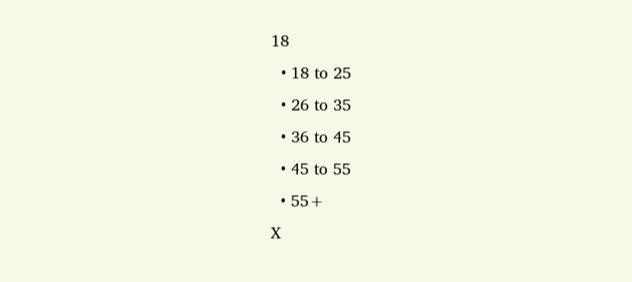18
  • 18 to 25
  • 26 to 35
  • 36 to 45
  • 45 to 55
  • 55+
X